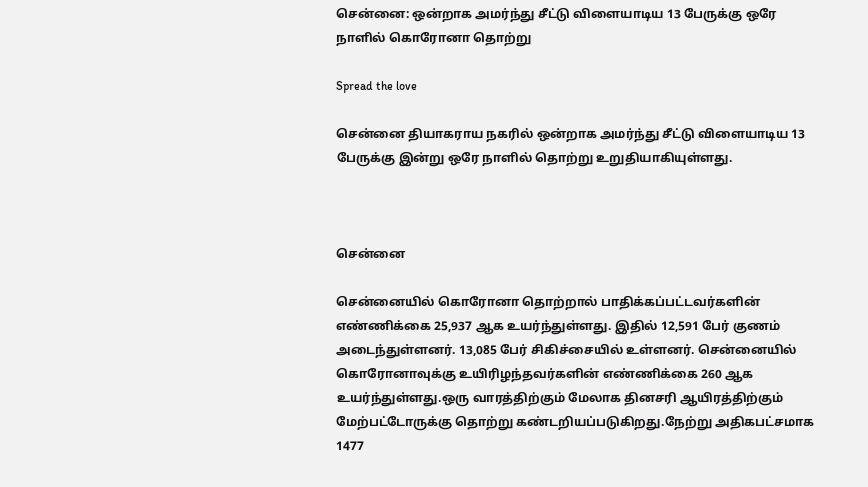சென்னை: ஒன்றாக அமர்ந்து சீட்டு விளையாடிய 13 பேருக்கு ஒரே நாளில் கொரோனா தொற்று

Spread the love

சென்னை தியாகராய நகரில் ஒன்றாக அமர்ந்து சீட்டு விளையாடிய 13 பேருக்கு இன்று ஒரே நாளில் தொற்று உறுதியாகியுள்ளது.



சென்னை

சென்னையில் கொரோனா தொற்றால் பாதிக்கப்பட்டவர்களின் எண்ணிக்கை 25,937 ஆக உயர்ந்துள்ளது. இதில் 12,591 பேர் குணம் அடைந்துள்ளனர். 13,085 பேர் சிகிச்சையில் உள்ளனர். சென்னையில் கொரோனாவுக்கு உயிரிழந்தவர்களின் எண்ணிக்கை 260 ஆக உயர்ந்துள்ளது.ஒரு வாரத்திற்கும் மேலாக தினசரி ஆயிரத்திற்கும் மேற்பட்டோருக்கு தொற்று கண்டறியப்படுகிறது.நேற்று அதிகபட்சமாக 1477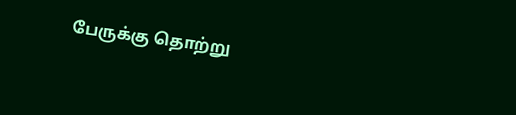பேருக்கு தொற்று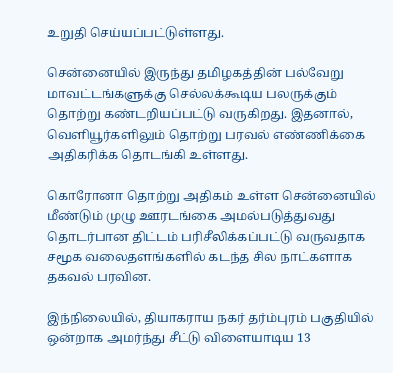உறுதி செய்யப்பட்டுள்ளது.

சென்னையில் இருந்து தமிழகத்தின் பல்வேறு மாவட்டங்களுக்கு செல்லக்கூடிய பலருக்கும் தொற்று கண்டறியப்பட்டு வருகிறது. இதனால், வெளியூர்களிலும் தொற்று பரவல் எண்ணிக்கை அதிகரிக்க தொடங்கி உள்ளது.

கொரோனா தொற்று அதிகம் உள்ள சென்னையில் மீண்டும் முழு ஊரடங்கை அமல்படுத்துவது தொடர்பான திட்டம் பரிசீலிக்கப்பட்டு வருவதாக சமூக வலைதளங்களில் கடந்த சில நாட்களாக தகவல் பரவின.

இந்நிலையில், தியாகராய நகர் தர்ம்புரம் பகுதியில் ஒன்றாக அமர்ந்து சீட்டு விளையாடிய 13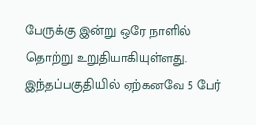பேருக்கு இன்று ஒரே நாளில் தொற்று உறுதியாகியுள்ளது. இந்தப்பகுதியில் ஏற்கனவே 5 பேர்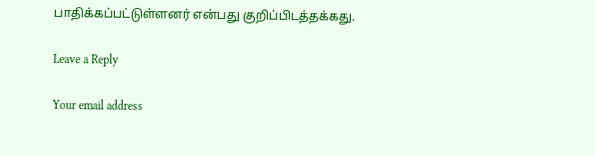பாதிக்கப்பட்டுள்ளனர் என்பது குறிப்பிடத்தக்கது.

Leave a Reply

Your email address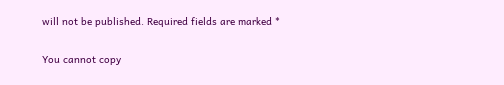will not be published. Required fields are marked *

You cannot copy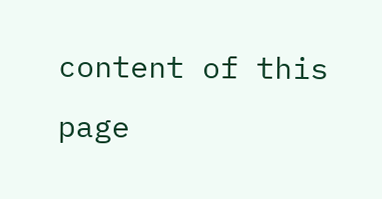content of this page